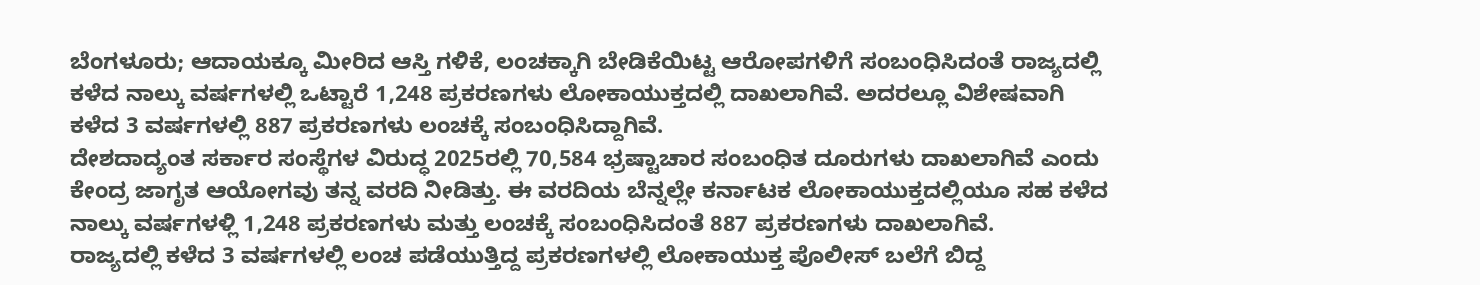ಬೆಂಗಳೂರು; ಆದಾಯಕ್ಕೂ ಮೀರಿದ ಆಸ್ತಿ ಗಳಿಕೆ, ಲಂಚಕ್ಕಾಗಿ ಬೇಡಿಕೆಯಿಟ್ಟ ಆರೋಪಗಳಿಗೆ ಸಂಬಂಧಿಸಿದಂತೆ ರಾಜ್ಯದಲ್ಲಿ ಕಳೆದ ನಾಲ್ಕು ವರ್ಷಗಳಲ್ಲಿ ಒಟ್ಟಾರೆ 1,248 ಪ್ರಕರಣಗಳು ಲೋಕಾಯುಕ್ತದಲ್ಲಿ ದಾಖಲಾಗಿವೆ. ಅದರಲ್ಲೂ ವಿಶೇಷವಾಗಿ ಕಳೆದ 3 ವರ್ಷಗಳಲ್ಲಿ 887 ಪ್ರಕರಣಗಳು ಲಂಚಕ್ಕೆ ಸಂಬಂಧಿಸಿದ್ದಾಗಿವೆ.
ದೇಶದಾದ್ಯಂತ ಸರ್ಕಾರ ಸಂಸ್ಥೆಗಳ ವಿರುದ್ಧ 2025ರಲ್ಲಿ 70,584 ಭ್ರಷ್ಟಾಚಾರ ಸಂಬಂಧಿತ ದೂರುಗಳು ದಾಖಲಾಗಿವೆ ಎಂದು ಕೇಂದ್ರ ಜಾಗೃತ ಆಯೋಗವು ತನ್ನ ವರದಿ ನೀಡಿತ್ತು. ಈ ವರದಿಯ ಬೆನ್ನಲ್ಲೇ ಕರ್ನಾಟಕ ಲೋಕಾಯುಕ್ತದಲ್ಲಿಯೂ ಸಹ ಕಳೆದ ನಾಲ್ಕು ವರ್ಷಗಳಳ್ಲಿ 1,248 ಪ್ರಕರಣಗಳು ಮತ್ತು ಲಂಚಕ್ಕೆ ಸಂಬಂಧಿಸಿದಂತೆ 887 ಪ್ರಕರಣಗಳು ದಾಖಲಾಗಿವೆ.
ರಾಜ್ಯದಲ್ಲಿ ಕಳೆದ 3 ವರ್ಷಗಳಲ್ಲಿ ಲಂಚ ಪಡೆಯುತ್ತಿದ್ದ ಪ್ರಕರಣಗಳಲ್ಲಿ ಲೋಕಾಯುಕ್ತ ಪೊಲೀಸ್ ಬಲೆಗೆ ಬಿದ್ದ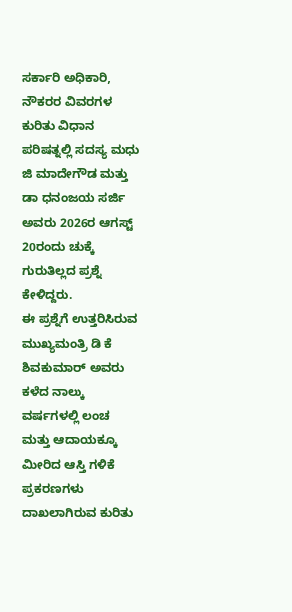ಸರ್ಕಾರಿ ಅಧಿಕಾರಿ, ನೌಕರರ ವಿವರಗಳ ಕುರಿತು ವಿಧಾನ ಪರಿಷತ್ನಲ್ಲಿ ಸದಸ್ಯ ಮಧು ಜಿ ಮಾದೇಗೌಡ ಮತ್ತು ಡಾ ಧನಂಜಯ ಸರ್ಜಿ ಅವರು 2026ರ ಆಗಸ್ಟ್ 20ರಂದು ಚುಕ್ಕೆ ಗುರುತಿಲ್ಲದ ಪ್ರಶ್ನೆ ಕೇಳಿದ್ದರು.
ಈ ಪ್ರಶ್ನೆಗೆ ಉತ್ತರಿಸಿರುವ ಮುಖ್ಯಮಂತ್ರಿ ಡಿ ಕೆ ಶಿವಕುಮಾರ್ ಅವರು ಕಳೆದ ನಾಲ್ಕು ವರ್ಷಗಳಲ್ಲಿ ಲಂಚ ಮತ್ತು ಆದಾಯಕ್ಕೂ ಮೀರಿದ ಆಸ್ತಿ ಗಳಿಕೆ ಪ್ರಕರಣಗಳು ದಾಖಲಾಗಿರುವ ಕುರಿತು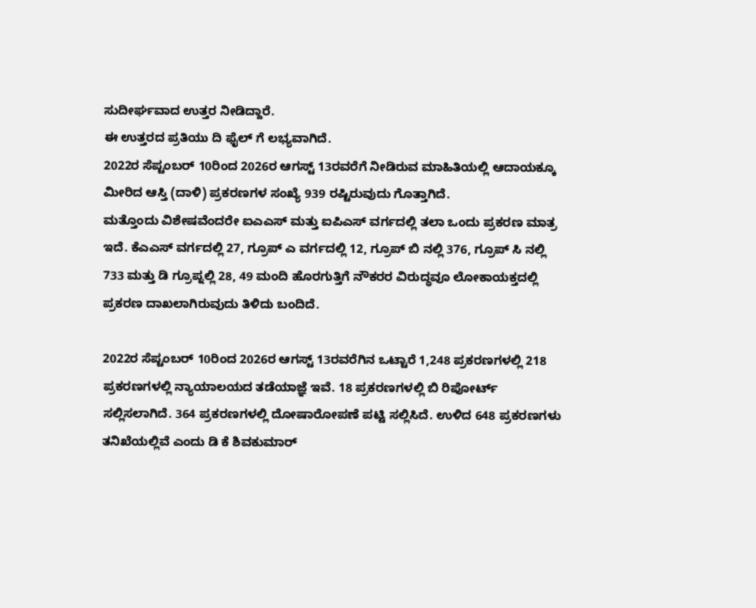ಸುದೀರ್ಘವಾದ ಉತ್ತರ ನೀಡಿದ್ದಾರೆ.
ಈ ಉತ್ತರದ ಪ್ರತಿಯು ದಿ ಫೈಲ್ ಗೆ ಲಭ್ಯವಾಗಿದೆ.
2022ರ ಸೆಪ್ಟಂಬರ್ 10ರಿಂದ 2026ರ ಆಗಸ್ಟ್ 13ರವರೆಗೆ ನೀಡಿರುವ ಮಾಹಿತಿಯಲ್ಲಿ ಆದಾಯಕ್ಕೂ ಮೀರಿದ ಆಸ್ತಿ (ದಾಳಿ) ಪ್ರಕರಣಗಳ ಸಂಖ್ಯೆ 939 ರಷ್ಟಿರುವುದು ಗೊತ್ತಾಗಿದೆ.
ಮತ್ತೊಂದು ವಿಶೇಷವೆಂದರೇ ಐಎಎಸ್ ಮತ್ತು ಐಪಿಎಸ್ ವರ್ಗದಲ್ಲಿ ತಲಾ ಒಂದು ಪ್ರಕರಣ ಮಾತ್ರ ಇದೆ. ಕೆಎಎಸ್ ವರ್ಗದಲ್ಲಿ 27, ಗ್ರೂಪ್ ಎ ವರ್ಗದಲ್ಲಿ 12, ಗ್ರೂಪ್ ಬಿ ನಲ್ಲಿ 376, ಗ್ರೂಪ್ ಸಿ ನಲ್ಲಿ 733 ಮತ್ತು ಡಿ ಗ್ರೂಪ್ನಲ್ಲಿ 28, 49 ಮಂದಿ ಹೊರಗುತ್ತಿಗೆ ನೌಕರರ ವಿರುದ್ಧವೂ ಲೋಕಾಯಕ್ತದಲ್ಲಿ ಪ್ರಕರಣ ದಾಖಲಾಗಿರುವುದು ತಿಳಿದು ಬಂದಿದೆ.

2022ರ ಸೆಪ್ಟಂಬರ್ 10ರಿಂದ 2026ರ ಆಗಸ್ಟ್ 13ರವರೆಗಿನ ಒಟ್ಟಾರೆ 1,248 ಪ್ರಕರಣಗಳಲ್ಲಿ 218 ಪ್ರಕರಣಗಳಲ್ಲಿ ನ್ಯಾಯಾಲಯದ ತಡೆಯಾಜ್ಞೆ ಇವೆ. 18 ಪ್ರಕರಣಗಳಲ್ಲಿ ಬಿ ರಿಪೋರ್ಟ್ ಸಲ್ಲಿಸಲಾಗಿದೆ. 364 ಪ್ರಕರಣಗಳಲ್ಲಿ ದೋಷಾರೋಪಣೆ ಪಟ್ಟಿ ಸಲ್ಲಿಸಿದೆ. ಉಳಿದ 648 ಪ್ರಕರಣಗಳು ತನಿಖೆಯಲ್ಲಿವೆ ಎಂದು ಡಿ ಕೆ ಶಿವಕುಮಾರ್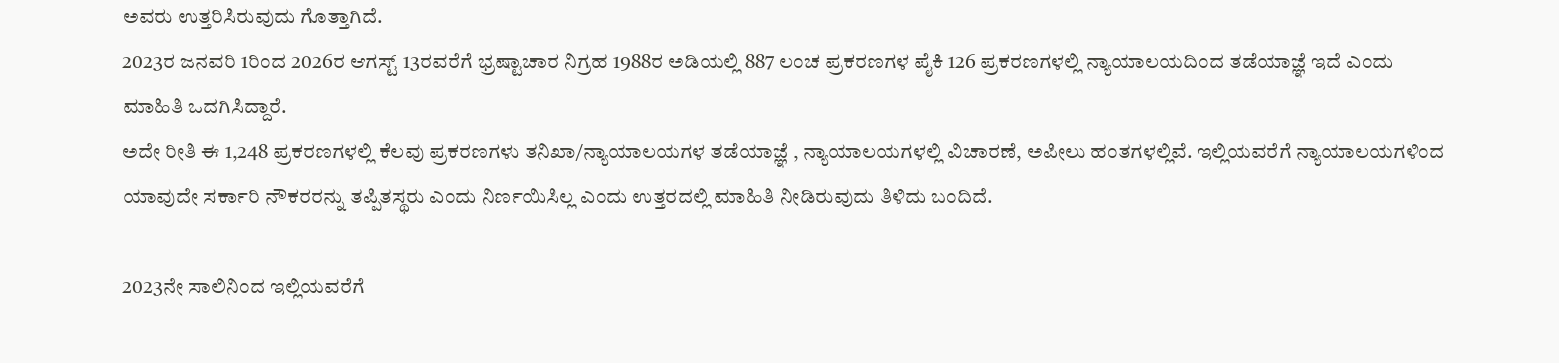ಅವರು ಉತ್ತರಿಸಿರುವುದು ಗೊತ್ತಾಗಿದೆ.
2023ರ ಜನವರಿ 1ರಿಂದ 2026ರ ಆಗಸ್ಟ್ 13ರವರೆಗೆ ಭ್ರಷ್ಟಾಚಾರ ನಿಗ್ರಹ 1988ರ ಅಡಿಯಲ್ಲಿ 887 ಲಂಚ ಪ್ರಕರಣಗಳ ಪೈಕಿ 126 ಪ್ರಕರಣಗಳಲ್ಲಿ ನ್ಯಾಯಾಲಯದಿಂದ ತಡೆಯಾಜ್ಞೆ ಇದೆ ಎಂದು ಮಾಹಿತಿ ಒದಗಿಸಿದ್ದಾರೆ.
ಅದೇ ರೀತಿ ಈ 1,248 ಪ್ರಕರಣಗಳಲ್ಲಿ ಕೆಲವು ಪ್ರಕರಣಗಳು ತನಿಖಾ/ನ್ಯಾಯಾಲಯಗಳ ತಡೆಯಾಜ್ಞೆ , ನ್ಯಾಯಾಲಯಗಳಲ್ಲಿ ವಿಚಾರಣೆ, ಅಪೀಲು ಹಂತಗಳಲ್ಲಿವೆ. ಇಲ್ಲಿಯವರೆಗೆ ನ್ಯಾಯಾಲಯಗಳಿಂದ ಯಾವುದೇ ಸರ್ಕಾರಿ ನೌಕರರನ್ನು ತಪ್ಪಿತಸ್ಥರು ಎಂದು ನಿರ್ಣಯಿಸಿಲ್ಲ ಎಂದು ಉತ್ತರದಲ್ಲಿ ಮಾಹಿತಿ ನೀಡಿರುವುದು ತಿಳಿದು ಬಂದಿದೆ.

2023ನೇ ಸಾಲಿನಿಂದ ಇಲ್ಲಿಯವರೆಗೆ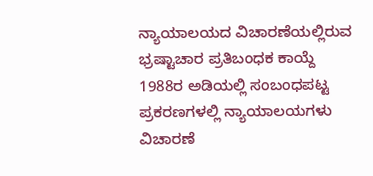ನ್ಯಾಯಾಲಯದ ವಿಚಾರಣೆಯಲ್ಲಿರುವ ಭ್ರಷ್ಟಾಚಾರ ಪ್ರತಿಬಂಧಕ ಕಾಯ್ದೆ 1988ರ ಅಡಿಯಲ್ಲಿ ಸಂಬಂಧಪಟ್ಟ ಪ್ರಕರಣಗಳಲ್ಲಿ ನ್ಯಾಯಾಲಯಗಳು ವಿಚಾರಣೆ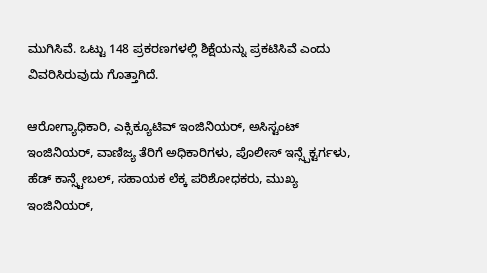ಮುಗಿಸಿವೆ. ಒಟ್ಟು 148 ಪ್ರಕರಣಗಳಲ್ಲಿ ಶಿಕ್ಷೆಯನ್ನು ಪ್ರಕಟಿಸಿವೆ ಎಂದು ವಿವರಿಸಿರುವುದು ಗೊತ್ತಾಗಿದೆ.

ಆರೋಗ್ಯಾಧಿಕಾರಿ, ಎಕ್ಸಿಕ್ಯೂಟಿವ್ ಇಂಜಿನಿಯರ್, ಅಸಿಸ್ಟಂಟ್ ಇಂಜಿನಿಯರ್, ವಾಣಿಜ್ಯ ತೆರಿಗೆ ಅಧಿಕಾರಿಗಳು, ಪೊಲೀಸ್ ಇನ್ಸ್ಪೆಕ್ಟರ್ಗಳು, ಹೆಡ್ ಕಾನ್ಸ್ಟೇಬಲ್, ಸಹಾಯಕ ಲೆಕ್ಕ ಪರಿಶೋಧಕರು, ಮುಖ್ಯ ಇಂಜಿನಿಯರ್,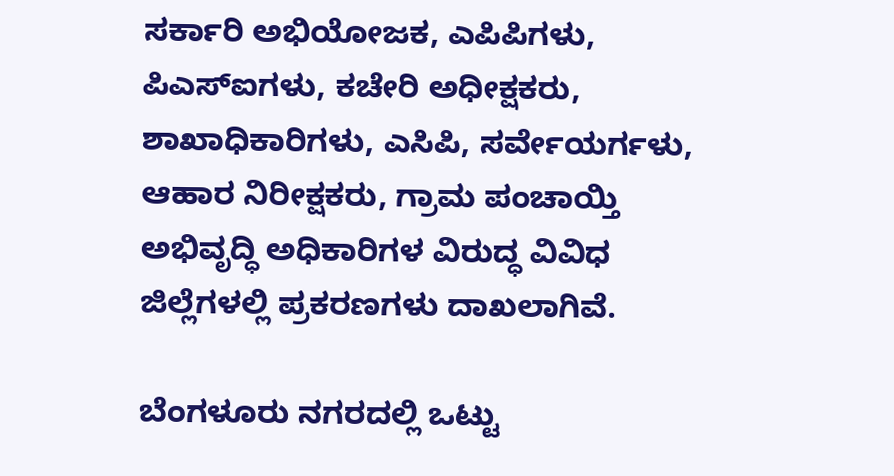ಸರ್ಕಾರಿ ಅಭಿಯೋಜಕ, ಎಪಿಪಿಗಳು, ಪಿಎಸ್ಐಗಳು, ಕಚೇರಿ ಅಧೀಕ್ಷಕರು, ಶಾಖಾಧಿಕಾರಿಗಳು, ಎಸಿಪಿ, ಸರ್ವೇಯರ್ಗಳು, ಆಹಾರ ನಿರೀಕ್ಷಕರು, ಗ್ರಾಮ ಪಂಚಾಯ್ತಿ ಅಭಿವೃದ್ಧಿ ಅಧಿಕಾರಿಗಳ ವಿರುದ್ಧ ವಿವಿಧ ಜಿಲ್ಲೆಗಳಲ್ಲಿ ಪ್ರಕರಣಗಳು ದಾಖಲಾಗಿವೆ.

ಬೆಂಗಳೂರು ನಗರದಲ್ಲಿ ಒಟ್ಟು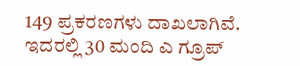149 ಪ್ರಕರಣಗಳು ದಾಖಲಾಗಿವೆ. ಇದರಲ್ಲಿ 30 ಮಂದಿ ಎ ಗ್ರೂಪ್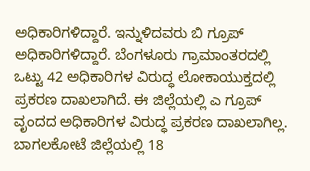ಅಧಿಕಾರಿಗಳಿದ್ದಾರೆ. ಇನ್ನುಳಿದವರು ಬಿ ಗ್ರೂಪ್ ಅಧಿಕಾರಿಗಳಿದ್ದಾರೆ. ಬೆಂಗಳೂರು ಗ್ರಾಮಾಂತರದಲ್ಲಿ ಒಟ್ಟು 42 ಅಧಿಕಾರಿಗಳ ವಿರುದ್ಧ ಲೋಕಾಯುಕ್ತದಲ್ಲಿ ಪ್ರಕರಣ ದಾಖಲಾಗಿದೆ. ಈ ಜಿಲ್ಲೆಯಲ್ಲಿ ಎ ಗ್ರೂಪ್ ವೃಂದದ ಅಧಿಕಾರಿಗಳ ವಿರುದ್ಧ ಪ್ರಕರಣ ದಾಖಲಾಗಿಲ್ಲ.
ಬಾಗಲಕೋಟೆ ಜಿಲ್ಲೆಯಲ್ಲಿ 18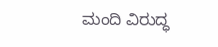ಮಂದಿ ವಿರುದ್ಧ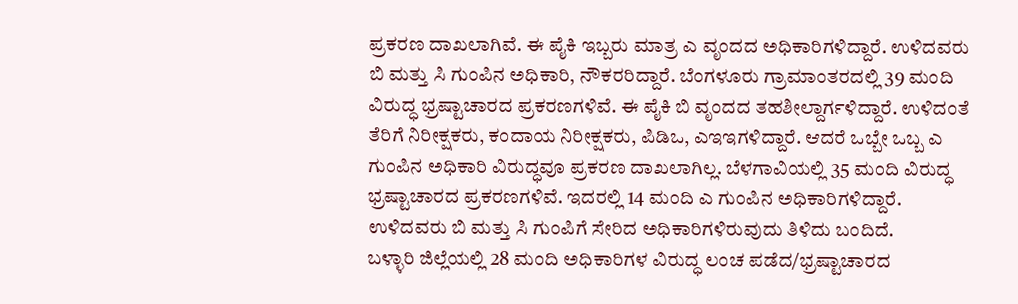ಪ್ರಕರಣ ದಾಖಲಾಗಿವೆ. ಈ ಪೈಕಿ ಇಬ್ಬರು ಮಾತ್ರ ಎ ವೃಂದದ ಅಧಿಕಾರಿಗಳಿದ್ದಾರೆ. ಉಳಿದವರು ಬಿ ಮತ್ತು ಸಿ ಗುಂಪಿನ ಅಧಿಕಾರಿ, ನೌಕರರಿದ್ದಾರೆ. ಬೆಂಗಳೂರು ಗ್ರಾಮಾಂತರದಲ್ಲಿ 39 ಮಂದಿ ವಿರುದ್ಧ ಭ್ರಷ್ಟಾಚಾರದ ಪ್ರಕರಣಗಳಿವೆ. ಈ ಪೈಕಿ ಬಿ ವೃಂದದ ತಹಶೀಲ್ದಾರ್ಗಳಿದ್ದಾರೆ. ಉಳಿದಂತೆ ತೆರಿಗೆ ನಿರೀಕ್ಷಕರು, ಕಂದಾಯ ನಿರೀಕ್ಷಕರು, ಪಿಡಿಒ, ಎಇಇಗಳಿದ್ದಾರೆ. ಆದರೆ ಒಬ್ಬೇ ಒಬ್ಬ ಎ ಗುಂಪಿನ ಅಧಿಕಾರಿ ವಿರುದ್ಧವೂ ಪ್ರಕರಣ ದಾಖಲಾಗಿಲ್ಲ. ಬೆಳಗಾವಿಯಲ್ಲಿ 35 ಮಂದಿ ವಿರುದ್ಧ ಭ್ರಷ್ಟಾಚಾರದ ಪ್ರಕರಣಗಳಿವೆ. ಇದರಲ್ಲಿ 14 ಮಂದಿ ಎ ಗುಂಪಿನ ಅಧಿಕಾರಿಗಳಿದ್ದಾರೆ. ಉಳಿದವರು ಬಿ ಮತ್ತು ಸಿ ಗುಂಪಿಗೆ ಸೇರಿದ ಅಧಿಕಾರಿಗಳಿರುವುದು ತಿಳಿದು ಬಂದಿದೆ.
ಬಳ್ಳಾರಿ ಜಿಲ್ಲೆಯಲ್ಲಿ 28 ಮಂದಿ ಅಧಿಕಾರಿಗಳ ವಿರುದ್ಧ ಲಂಚ ಪಡೆದ/ಭ್ರಷ್ಟಾಚಾರದ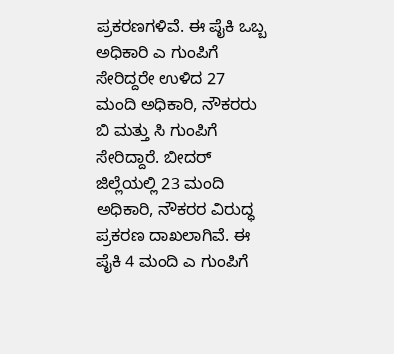ಪ್ರಕರಣಗಳಿವೆ. ಈ ಪೈಕಿ ಒಬ್ಬ ಅಧಿಕಾರಿ ಎ ಗುಂಪಿಗೆ ಸೇರಿದ್ದರೇ ಉಳಿದ 27 ಮಂದಿ ಅಧಿಕಾರಿ, ನೌಕರರು ಬಿ ಮತ್ತು ಸಿ ಗುಂಪಿಗೆ ಸೇರಿದ್ದಾರೆ. ಬೀದರ್ ಜಿಲ್ಲೆಯಲ್ಲಿ 23 ಮಂದಿ ಅಧಿಕಾರಿ, ನೌಕರರ ವಿರುದ್ಧ ಪ್ರಕರಣ ದಾಖಲಾಗಿವೆ. ಈ ಪೈಕಿ 4 ಮಂದಿ ಎ ಗುಂಪಿಗೆ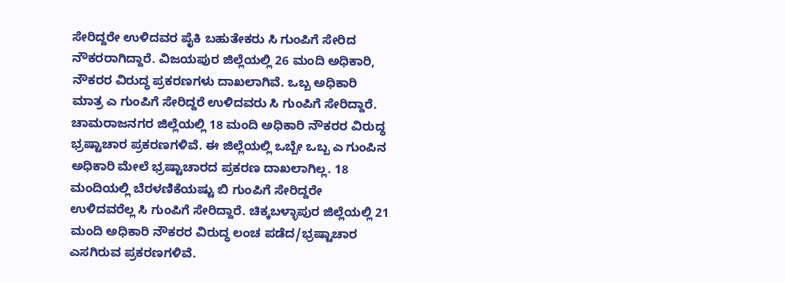ಸೇರಿದ್ದರೇ ಉಳಿದವರ ಪೈಕಿ ಬಹುತೇಕರು ಸಿ ಗುಂಪಿಗೆ ಸೇರಿದ ನೌಕರರಾಗಿದ್ದಾರೆ. ವಿಜಯಪುರ ಜಿಲ್ಲೆಯಲ್ಲಿ 26 ಮಂದಿ ಅಧಿಕಾರಿ, ನೌಕರರ ವಿರುದ್ಧ ಪ್ರಕರಣಗಳು ದಾಖಲಾಗಿವೆ. ಒಬ್ಬ ಅಧಿಕಾರಿ ಮಾತ್ರ ಎ ಗುಂಪಿಗೆ ಸೇರಿದ್ದರೆ ಉಳಿದವರು ಸಿ ಗುಂಪಿಗೆ ಸೇರಿದ್ದಾರೆ.
ಚಾಮರಾಜನಗರ ಜಿಲ್ಲೆಯಲ್ಲಿ 18 ಮಂದಿ ಅಧಿಕಾರಿ ನೌಕರರ ವಿರುದ್ಧ ಭ್ರಷ್ಟಾಚಾರ ಪ್ರಕರಣಗಳಿವೆ. ಈ ಜಿಲ್ಲೆಯಲ್ಲಿ ಒಬ್ಬೇ ಒಬ್ಬ ಎ ಗುಂಪಿನ ಅಧಿಕಾರಿ ಮೇಲೆ ಭ್ರಷ್ಟಾಚಾರದ ಪ್ರಕರಣ ದಾಖಲಾಗಿಲ್ಲ. 18 ಮಂದಿಯಲ್ಲಿ ಬೆರಳಣಿಕೆಯಷ್ಟು ಬಿ ಗುಂಪಿಗೆ ಸೇರಿದ್ದರೇ ಉಳಿದವರೆಲ್ಲ ಸಿ ಗುಂಪಿಗೆ ಸೇರಿದ್ದಾರೆ. ಚಿಕ್ಕಬಳ್ಳಾಪುರ ಜಿಲ್ಲೆಯಲ್ಲಿ 21 ಮಂದಿ ಅಧಿಕಾರಿ ನೌಕರರ ವಿರುದ್ಧ ಲಂಚ ಪಡೆದ/ಭ್ರಷ್ಟಾಚಾರ ಎಸಗಿರುವ ಪ್ರಕರಣಗಳಿವೆ.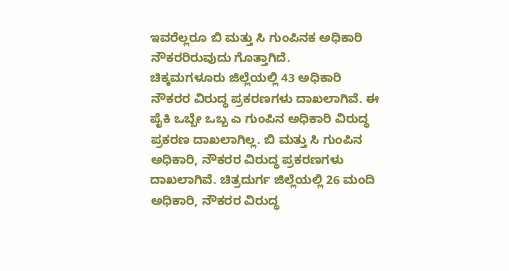ಇವರೆಲ್ಲರೂ ಬಿ ಮತ್ತು ಸಿ ಗುಂಪಿನಕ ಅಧಿಕಾರಿ ನೌಕರರಿರುವುದು ಗೊತ್ತಾಗಿದೆ.
ಚಿಕ್ಕಮಗಳೂರು ಜಿಲ್ಲೆಯಲ್ಲಿ 43 ಅಧಿಕಾರಿ ನೌಕರರ ವಿರುದ್ಧ ಪ್ರಕರಣಗಳು ದಾಖಲಾಗಿವೆ. ಈ ಪೈಕಿ ಒಬ್ಬೇ ಒಬ್ಬ ಎ ಗುಂಪಿನ ಅಧಿಕಾರಿ ವಿರುದ್ಧ ಪ್ರಕರಣ ದಾಖಲಾಗಿಲ್ಲ. ಬಿ ಮತ್ತು ಸಿ ಗುಂಪಿನ ಅಧಿಕಾರಿ, ನೌಕರರ ವಿರುದ್ಧ ಪ್ರಕರಣಗಳು ದಾಖಲಾಗಿವೆ. ಚಿತ್ರದುರ್ಗ ಜಿಲ್ಲೆಯಲ್ಲಿ 26 ಮಂದಿ ಅಧಿಕಾರಿ, ನೌಕರರ ವಿರುದ್ಧ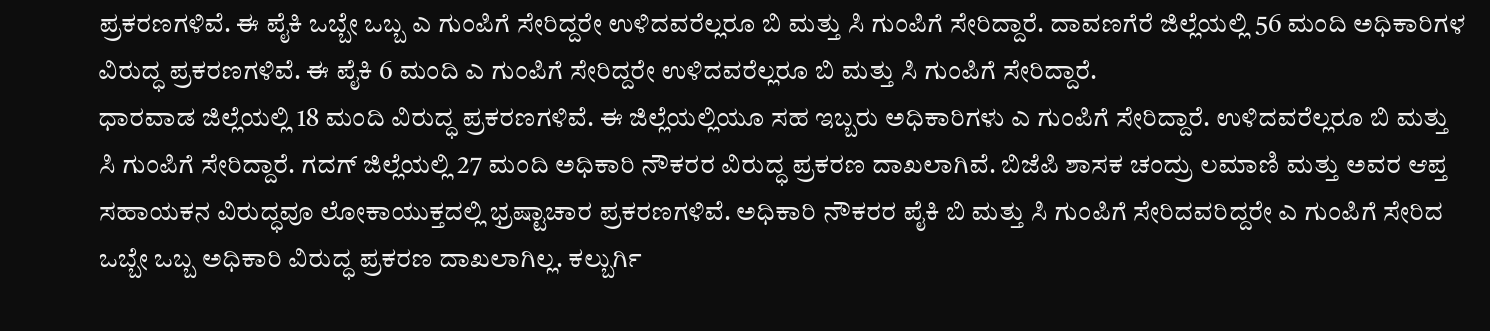ಪ್ರಕರಣಗಳಿವೆ. ಈ ಪೈಕಿ ಒಬ್ಬೇ ಒಬ್ಬ ಎ ಗುಂಪಿಗೆ ಸೇರಿದ್ದರೇ ಉಳಿದವರೆಲ್ಲರೂ ಬಿ ಮತ್ತು ಸಿ ಗುಂಪಿಗೆ ಸೇರಿದ್ದಾರೆ. ದಾವಣಗೆರೆ ಜಿಲ್ಲೆಯಲ್ಲಿ 56 ಮಂದಿ ಅಧಿಕಾರಿಗಳ ವಿರುದ್ಧ ಪ್ರಕರಣಗಳಿವೆ. ಈ ಪೈಕಿ 6 ಮಂದಿ ಎ ಗುಂಪಿಗೆ ಸೇರಿದ್ದರೇ ಉಳಿದವರೆಲ್ಲರೂ ಬಿ ಮತ್ತು ಸಿ ಗುಂಪಿಗೆ ಸೇರಿದ್ದಾರೆ.
ಧಾರವಾಡ ಜಿಲ್ಲೆಯಲ್ಲಿ 18 ಮಂದಿ ವಿರುದ್ಧ ಪ್ರಕರಣಗಳಿವೆ. ಈ ಜಿಲ್ಲೆಯಲ್ಲಿಯೂ ಸಹ ಇಬ್ಬರು ಅಧಿಕಾರಿಗಳು ಎ ಗುಂಪಿಗೆ ಸೇರಿದ್ದಾರೆ. ಉಳಿದವರೆಲ್ಲರೂ ಬಿ ಮತ್ತು ಸಿ ಗುಂಪಿಗೆ ಸೇರಿದ್ದಾರೆ. ಗದಗ್ ಜಿಲ್ಲೆಯಲ್ಲಿ 27 ಮಂದಿ ಅಧಿಕಾರಿ ನೌಕರರ ವಿರುದ್ಧ ಪ್ರಕರಣ ದಾಖಲಾಗಿವೆ. ಬಿಜೆಪಿ ಶಾಸಕ ಚಂದ್ರು ಲಮಾಣಿ ಮತ್ತು ಅವರ ಆಪ್ತ ಸಹಾಯಕನ ವಿರುದ್ಧವೂ ಲೋಕಾಯುಕ್ತದಲ್ಲಿ ಭ್ರಷ್ಟಾಚಾರ ಪ್ರಕರಣಗಳಿವೆ. ಅಧಿಕಾರಿ ನೌಕರರ ಪೈಕಿ ಬಿ ಮತ್ತು ಸಿ ಗುಂಪಿಗೆ ಸೇರಿದವರಿದ್ದರೇ ಎ ಗುಂಪಿಗೆ ಸೇರಿದ ಒಬ್ಬೇ ಒಬ್ಬ ಅಧಿಕಾರಿ ವಿರುದ್ಧ ಪ್ರಕರಣ ದಾಖಲಾಗಿಲ್ಲ. ಕಲ್ಬುರ್ಗಿ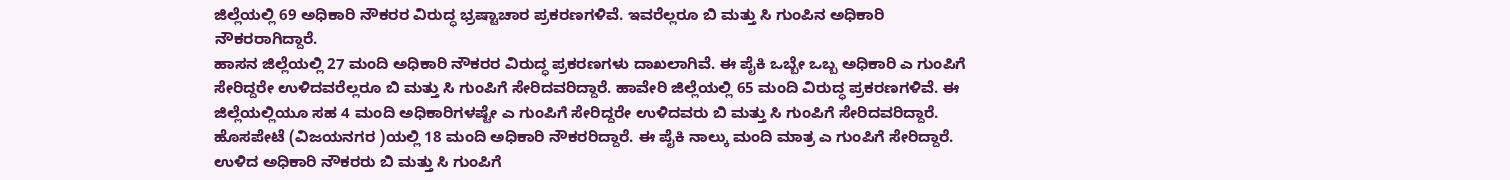ಜಿಲ್ಲೆಯಲ್ಲಿ 69 ಅಧಿಕಾರಿ ನೌಕರರ ವಿರುದ್ಧ ಭ್ರಷ್ಟಾಚಾರ ಪ್ರಕರಣಗಳಿವೆ. ಇವರೆಲ್ಲರೂ ಬಿ ಮತ್ತು ಸಿ ಗುಂಪಿನ ಅಧಿಕಾರಿ ನೌಕರರಾಗಿದ್ದಾರೆ.
ಹಾಸನ ಜಿಲ್ಲೆಯಲ್ಲಿ 27 ಮಂದಿ ಅಧಿಕಾರಿ ನೌಕರರ ವಿರುದ್ಧ ಪ್ರಕರಣಗಳು ದಾಖಲಾಗಿವೆ. ಈ ಪೈಕಿ ಒಬ್ಬೇ ಒಬ್ಬ ಅಧಿಕಾರಿ ಎ ಗುಂಪಿಗೆ ಸೇರಿದ್ದರೇ ಉಳಿದವರೆಲ್ಲರೂ ಬಿ ಮತ್ತು ಸಿ ಗುಂಪಿಗೆ ಸೇರಿದವರಿದ್ದಾರೆ. ಹಾವೇರಿ ಜಿಲ್ಲೆಯಲ್ಲಿ 65 ಮಂದಿ ವಿರುದ್ಧ ಪ್ರಕರಣಗಳಿವೆ. ಈ ಜಿಲ್ಲೆಯಲ್ಲಿಯೂ ಸಹ 4 ಮಂದಿ ಅಧಿಕಾರಿಗಳಷ್ಟೇ ಎ ಗುಂಪಿಗೆ ಸೇರಿದ್ದರೇ ಉಳಿದವರು ಬಿ ಮತ್ತು ಸಿ ಗುಂಪಿಗೆ ಸೇರಿದವರಿದ್ದಾರೆ. ಹೊಸಪೇಟೆ (ವಿಜಯನಗರ )ಯಲ್ಲಿ 18 ಮಂದಿ ಅಧಿಕಾರಿ ನೌಕರರಿದ್ದಾರೆ. ಈ ಪೈಕಿ ನಾಲ್ಕು ಮಂದಿ ಮಾತ್ರ ಎ ಗುಂಪಿಗೆ ಸೇರಿದ್ದಾರೆ. ಉಳಿದ ಅಧಿಕಾರಿ ನೌಕರರು ಬಿ ಮತ್ತು ಸಿ ಗುಂಪಿಗೆ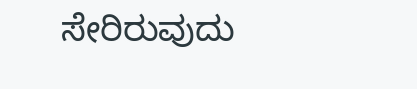ಸೇರಿರುವುದು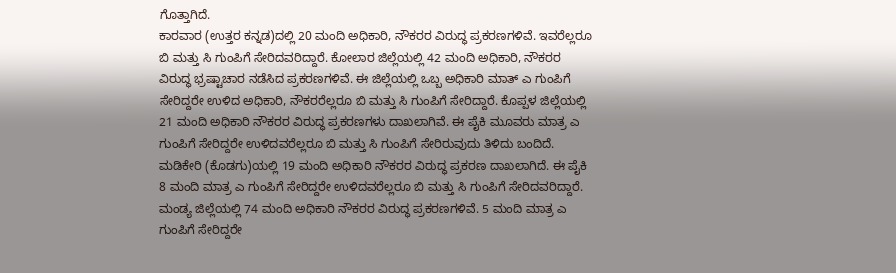ಗೊತ್ತಾಗಿದೆ.
ಕಾರವಾರ (ಉತ್ತರ ಕನ್ನಡ)ದಲ್ಲಿ 20 ಮಂದಿ ಅಧಿಕಾರಿ, ನೌಕರರ ವಿರುದ್ಧ ಪ್ರಕರಣಗಳಿವೆ. ಇವರೆಲ್ಲರೂ ಬಿ ಮತ್ತು ಸಿ ಗುಂಪಿಗೆ ಸೇರಿದವರಿದ್ದಾರೆ. ಕೋಲಾರ ಜಿಲ್ಲೆಯಲ್ಲಿ 42 ಮಂದಿ ಅಧಿಕಾರಿ, ನೌಕರರ ವಿರುದ್ಧ ಭ್ರಷ್ಟಾಚಾರ ನಡೆಸಿದ ಪ್ರಕರಣಗಳಿವೆ. ಈ ಜಿಲ್ಲೆಯಲ್ಲಿ ಒಬ್ಬ ಅಧಿಕಾರಿ ಮಾತ್ ಎ ಗುಂಪಿಗೆ ಸೇರಿದ್ದರೇ ಉಳಿದ ಅಧಿಕಾರಿ, ನೌಕರರೆಲ್ಲರೂ ಬಿ ಮತ್ತು ಸಿ ಗುಂಪಿಗೆ ಸೇರಿದ್ದಾರೆ. ಕೊಪ್ಪಳ ಜಿಲ್ಲೆಯಲ್ಲಿ 21 ಮಂದಿ ಅಧಿಕಾರಿ ನೌಕರರ ವಿರುದ್ಧ ಪ್ರಕರಣಗಳು ದಾಖಲಾಗಿವೆ. ಈ ಪೈಕಿ ಮೂವರು ಮಾತ್ರ ಎ ಗುಂಪಿಗೆ ಸೇರಿದ್ದರೇ ಉಳಿದವರೆಲ್ಲರೂ ಬಿ ಮತ್ತು ಸಿ ಗುಂಪಿಗೆ ಸೇರಿರುವುದು ತಿಳಿದು ಬಂದಿದೆ.
ಮಡಿಕೇರಿ (ಕೊಡಗು)ಯಲ್ಲಿ 19 ಮಂದಿ ಅಧಿಕಾರಿ ನೌಕರರ ವಿರುದ್ಧ ಪ್ರಕರಣ ದಾಖಲಾಗಿದೆ. ಈ ಪೈಕಿ 8 ಮಂದಿ ಮಾತ್ರ ಎ ಗುಂಪಿಗೆ ಸೇರಿದ್ದರೇ ಉಳಿದವರೆಲ್ಲರೂ ಬಿ ಮತ್ತು ಸಿ ಗುಂಪಿಗೆ ಸೇರಿದವರಿದ್ದಾರೆ. ಮಂಡ್ಯ ಜಿಲ್ಲೆಯಲ್ಲಿ 74 ಮಂದಿ ಅಧಿಕಾರಿ ನೌಕರರ ವಿರುದ್ಧ ಪ್ರಕರಣಗಳಿವೆ. 5 ಮಂದಿ ಮಾತ್ರ ಎ ಗುಂಪಿಗೆ ಸೇರಿದ್ದರೇ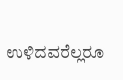ಉಳಿದವರೆಲ್ಲರೂ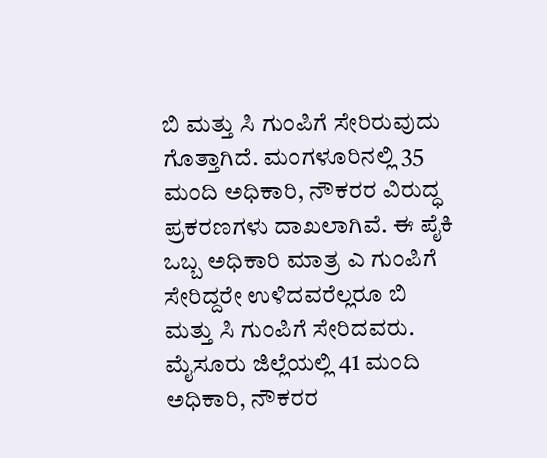ಬಿ ಮತ್ತು ಸಿ ಗುಂಪಿಗೆ ಸೇರಿರುವುದು ಗೊತ್ತಾಗಿದೆ. ಮಂಗಳೂರಿನಲ್ಲಿ 35 ಮಂದಿ ಅಧಿಕಾರಿ, ನೌಕರರ ವಿರುದ್ಧ ಪ್ರಕರಣಗಳು ದಾಖಲಾಗಿವೆ. ಈ ಪೈಕಿ ಒಬ್ಬ ಅಧಿಕಾರಿ ಮಾತ್ರ ಎ ಗುಂಪಿಗೆ ಸೇರಿದ್ದರೇ ಉಳಿದವರೆಲ್ಲರೂ ಬಿ ಮತ್ತು ಸಿ ಗುಂಪಿಗೆ ಸೇರಿದವರು.
ಮೈಸೂರು ಜಿಲ್ಲೆಯಲ್ಲಿ 41 ಮಂದಿ ಅಧಿಕಾರಿ, ನೌಕರರ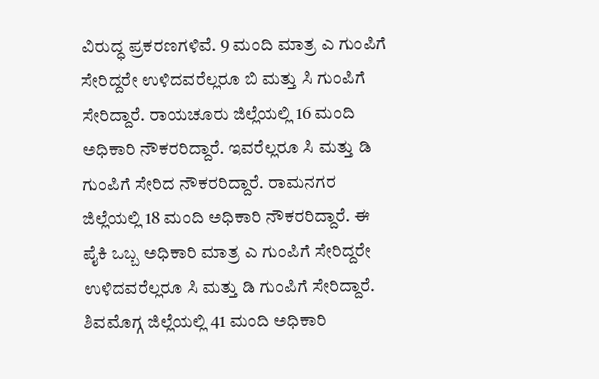ವಿರುದ್ಧ ಪ್ರಕರಣಗಳಿವೆ. 9 ಮಂದಿ ಮಾತ್ರ ಎ ಗುಂಪಿಗೆ ಸೇರಿದ್ದರೇ ಉಳಿದವರೆಲ್ಲರೂ ಬಿ ಮತ್ತು ಸಿ ಗುಂಪಿಗೆ ಸೇರಿದ್ದಾರೆ. ರಾಯಚೂರು ಜಿಲ್ಲೆಯಲ್ಲಿ 16 ಮಂದಿ ಅಧಿಕಾರಿ ನೌಕರರಿದ್ದಾರೆ. ಇವರೆಲ್ಲರೂ ಸಿ ಮತ್ತು ಡಿ ಗುಂಪಿಗೆ ಸೇರಿದ ನೌಕರರಿದ್ದಾರೆ. ರಾಮನಗರ ಜಿಲ್ಲೆಯಲ್ಲಿ 18 ಮಂದಿ ಅಧಿಕಾರಿ ನೌಕರರಿದ್ದಾರೆ. ಈ ಪೈಕಿ ಒಬ್ಬ ಅಧಿಕಾರಿ ಮಾತ್ರ ಎ ಗುಂಪಿಗೆ ಸೇರಿದ್ದರೇ ಉಳಿದವರೆಲ್ಲರೂ ಸಿ ಮತ್ತು ಡಿ ಗುಂಪಿಗೆ ಸೇರಿದ್ದಾರೆ. ಶಿವಮೊಗ್ಗ ಜಿಲ್ಲೆಯಲ್ಲಿ 41 ಮಂದಿ ಅಧಿಕಾರಿ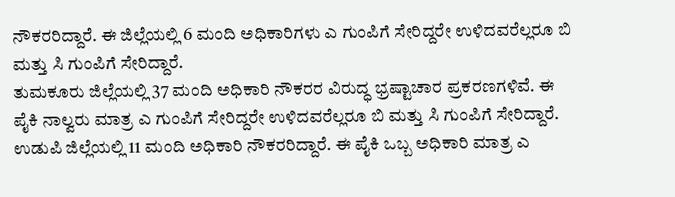ನೌಕರರಿದ್ದಾರೆ. ಈ ಜಿಲ್ಲೆಯಲ್ಲಿ 6 ಮಂದಿ ಅಧಿಕಾರಿಗಳು ಎ ಗುಂಪಿಗೆ ಸೇರಿದ್ದರೇ ಉಳಿದವರೆಲ್ಲರೂ ಬಿ ಮತ್ತು ಸಿ ಗುಂಪಿಗೆ ಸೇರಿದ್ದಾರೆ.
ತುಮಕೂರು ಜಿಲ್ಲೆಯಲ್ಲಿ 37 ಮಂದಿ ಅಧಿಕಾರಿ ನೌಕರರ ವಿರುದ್ಧ ಭ್ರಷ್ಟಾಚಾರ ಪ್ರಕರಣಗಳಿವೆ. ಈ ಪೈಕಿ ನಾಲ್ವರು ಮಾತ್ರ ಎ ಗುಂಪಿಗೆ ಸೇರಿದ್ದರೇ ಉಳಿದವರೆಲ್ಲರೂ ಬಿ ಮತ್ತು ಸಿ ಗುಂಪಿಗೆ ಸೇರಿದ್ದಾರೆ. ಉಡುಪಿ ಜಿಲ್ಲೆಯಲ್ಲಿ 11 ಮಂದಿ ಅಧಿಕಾರಿ ನೌಕರರಿದ್ದಾರೆ. ಈ ಪೈಕಿ ಒಬ್ಬ ಅಧಿಕಾರಿ ಮಾತ್ರ ಎ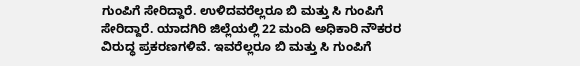ಗುಂಪಿಗೆ ಸೇರಿದ್ದಾರೆ. ಉಳಿದವರೆಲ್ಲರೂ ಬಿ ಮತ್ತು ಸಿ ಗುಂಪಿಗೆ ಸೇರಿದ್ದಾರೆ. ಯಾದಗಿರಿ ಜಿಲ್ಲೆಯಲ್ಲಿ 22 ಮಂದಿ ಅಧಿಕಾರಿ ನೌಕರರ ವಿರುದ್ಧ ಪ್ರಕರಣಗಳಿವೆ. ಇವರೆಲ್ಲರೂ ಬಿ ಮತ್ತು ಸಿ ಗುಂಪಿಗೆ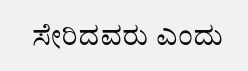ಸೇರಿದವರು ಎಂದು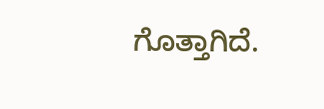ಗೊತ್ತಾಗಿದೆ.